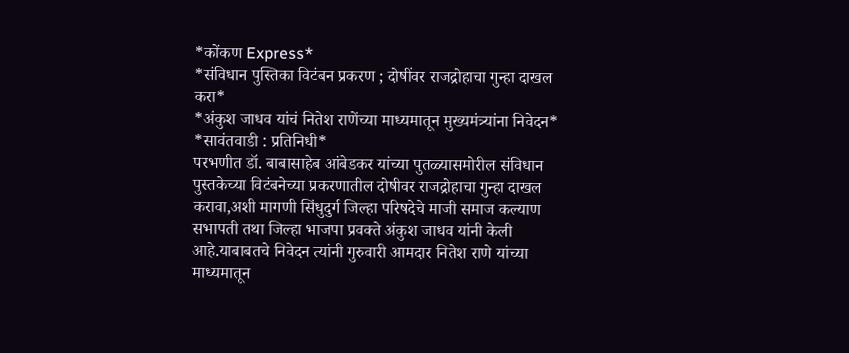*कोंकण Express*
*संविधान पुस्तिका विटंबन प्रकरण ; दोषींवर राजद्रोहाचा गुन्हा दाखल करा*
*अंकुश जाधव यांचं नितेश राणेंच्या माध्यमातून मुख्यमंत्र्यांना निवेदन*
*सावंतवाडी : प्रतिनिधी*
परभणीत डॉ. बाबासाहेब आंबेडकर यांच्या पुतळ्यासमोरील संविधान पुस्तकेच्या विटंबनेच्या प्रकरणातील दोषीवर राजद्रोहाचा गुन्हा दाखल करावा,अशी मागणी सिंधुदुर्ग जिल्हा परिषदेचे माजी समाज कल्याण सभापती तथा जिल्हा भाजपा प्रवक्ते अंकुश जाधव यांनी केली आहे.याबाबतचे निवेदन त्यांनी गुरुवारी आमदार नितेश राणे यांच्या माध्यमातून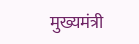मुख्यमंत्री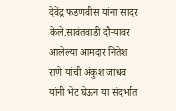देवेंद्र फडणवीस यांना सादर केले.सावंतवाडी दौऱ्यावर आलेल्या आमदार नितेश राणे यांची अंकुश जाधव यांनी भेट घेऊन या संदर्भात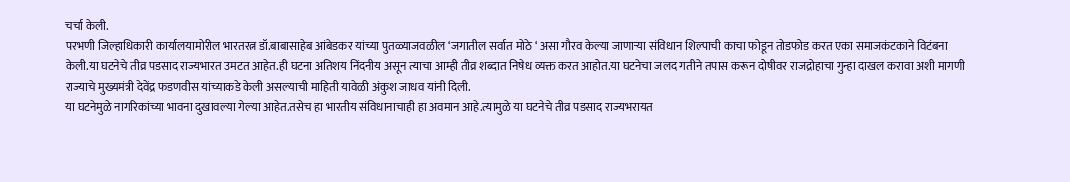चर्चा केली.
परभणी जिल्हाधिकारी कार्यालयामोरील भारतरत्न डॉ.बाबासाहेब आंबेडकर यांच्या पुतळ्याजवळील ‘जगातील सर्वात मोठे ‘ असा गौरव केल्या जाणाऱ्या संविधान शिल्पाची काचा फोडून तोडफोड करत एका समाजकंटकाने विटंबना केली.या घटनेचे तीव्र पडसाद राज्यभारत उमटत आहेत.ही घटना अतिशय निंदनीय असून त्याचा आम्ही तीव्र शब्दात निषेध व्यक्त करत आहोत.या घटनेचा जलद गतीने तपास करून दोषीवर राजद्रोहाचा गुन्हा दाखल करावा अशी मागणी राज्याचे मुख्यमंत्री देवेंद्र फडणवीस यांच्याकडे केली असल्याची माहिती यावेळी अंकुश जाधव यांनी दिली.
या घटनेमुळे नागरिकांच्या भावना दुखावल्या गेल्या आहेत.तसेच हा भारतीय संविधानाचाही हा अवमान आहे.त्यामुळे या घटनेचे तीव्र पडसाद राज्यभरायत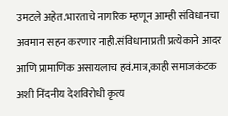उमटले अहेत.भारताचे नागरिक म्हणून आम्ही संविधानचा अवमान सहन करणार नाही.संविधानाप्रती प्रत्येकाने आदर आणि प्रामाणिक असायलाच हवं.मात्र,काही समाजकंटक अशी निंदनीय देशविरोधी कृत्य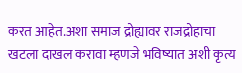करत आहेत.अशा समाज द्रोह्यावर राजद्रोहाचा खटला दाखल करावा म्हणजे भविष्यात अशी कृत्य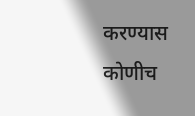करण्यास कोणीच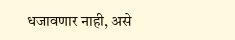धजावणार नाही, असे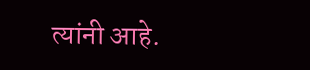त्यांनी आहे.